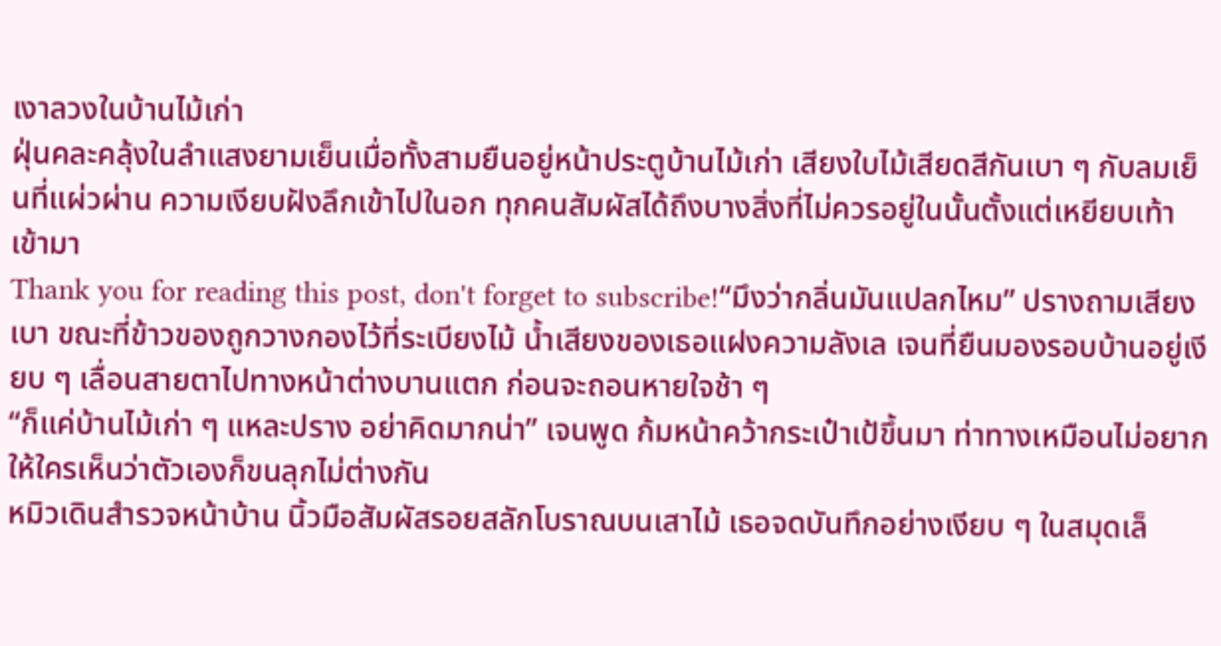เงาลวงในบ้านไม้เก่า
ฝุ่นคละคลุ้งในลำแสงยามเย็นเมื่อทั้งสามยืนอยู่หน้าประตูบ้านไม้เก่า เสียงใบไม้เสียดสีกันเบา ๆ กับลมเย็นที่แผ่วผ่าน ความเงียบฝังลึกเข้าไปในอก ทุกคนสัมผัสได้ถึงบางสิ่งที่ไม่ควรอยู่ในนั้นตั้งแต่เหยียบเท้าเข้ามา
Thank you for reading this post, don't forget to subscribe!“มึงว่ากลิ่นมันแปลกไหม” ปรางถามเสียงเบา ขณะที่ข้าวของถูกวางกองไว้ที่ระเบียงไม้ น้ำเสียงของเธอแฝงความลังเล เจนที่ยืนมองรอบบ้านอยู่เงียบ ๆ เลื่อนสายตาไปทางหน้าต่างบานแตก ก่อนจะถอนหายใจช้า ๆ
“ก็แค่บ้านไม้เก่า ๆ แหละปราง อย่าคิดมากน่า” เจนพูด ก้มหน้าคว้ากระเป๋าเป้ขึ้นมา ท่าทางเหมือนไม่อยากให้ใครเห็นว่าตัวเองก็ขนลุกไม่ต่างกัน
หมิวเดินสำรวจหน้าบ้าน นิ้วมือสัมผัสรอยสลักโบราณบนเสาไม้ เธอจดบันทึกอย่างเงียบ ๆ ในสมุดเล็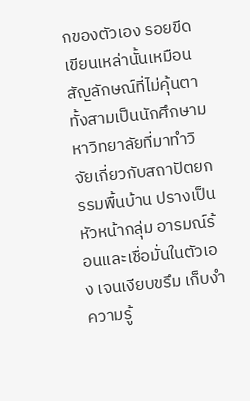กของตัวเอง รอยขีดเขียนเหล่านั้นเหมือนสัญลักษณ์ที่ไม่คุ้นตา
ทั้งสามเป็นนักศึกษามหาวิทยาลัยที่มาทำวิจัยเกี่ยวกับสถาปัตยกรรมพื้นบ้าน ปรางเป็นหัวหน้ากลุ่ม อารมณ์ร้อนและเชื่อมั่นในตัวเอง เจนเงียบขรึม เก็บงำความรู้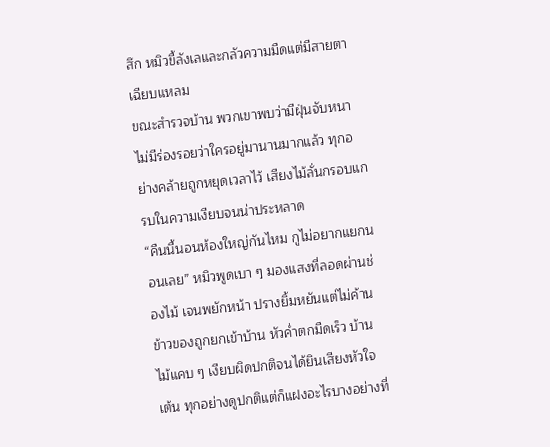สึก หมิวขี้ลังเลและกลัวความมืดแต่มีสายตาเฉียบแหลม
ขณะสำรวจบ้าน พวกเขาพบว่ามีฝุ่นจับหนา ไม่มีร่องรอยว่าใครอยู่มานานมากแล้ว ทุกอย่างคล้ายถูกหยุดเวลาไว้ เสียงไม้ลั่นกรอบแกรบในความเงียบจนน่าประหลาด
“คืนนี้นอนห้องใหญ่กันไหม กูไม่อยากแยกนอนเลย” หมิวพูดเบา ๆ มองแสงที่ลอดผ่านช่องไม้ เจนพยักหน้า ปรางยิ้มหยันแต่ไม่ค้าน
ข้าวของถูกยกเข้าบ้าน หัวค่ำตกมืดเร็ว บ้านไม้แคบ ๆ เงียบผิดปกติจนได้ยินเสียงหัวใจเต้น ทุกอย่างดูปกติแต่ก็แฝงอะไรบางอย่างที่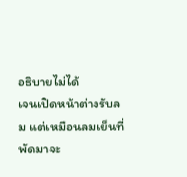อธิบายไม่ได้
เจนเปิดหน้าต่างรับลม แต่เหมือนลมเย็นที่พัดมาจะ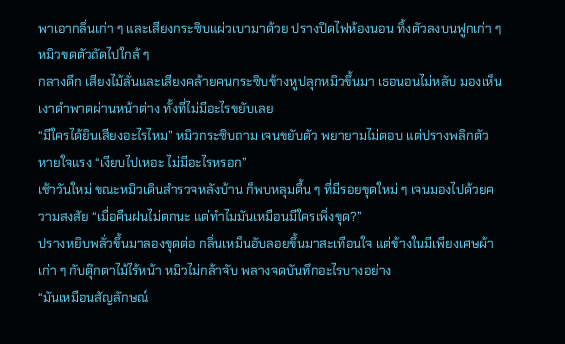พาเอากลิ่นเก่า ๆ และเสียงกระซิบแผ่วเบามาด้วย ปรางปิดไฟห้องนอน ทิ้งตัวลงบนฟูกเก่า ๆ หมิวขดตัวถัดไปใกล้ ๆ
กลางดึก เสียงไม้ลั่นและเสียงคล้ายคนกระซิบข้างหูปลุกหมิวขึ้นมา เธอนอนไม่หลับ มองเห็นเงาดำพาดผ่านหน้าต่าง ทั้งที่ไม่มีอะไรขยับเลย
“มีใครได้ยินเสียงอะไรไหม” หมิวกระซิบถาม เจนขยับตัว พยายามไม่ตอบ แต่ปรางพลิกตัว หายใจแรง “เงียบไปเหอะ ไม่มีอะไรหรอก”
เช้าวันใหม่ ขณะหมิวเดินสำรวจหลังบ้าน ก็พบหลุมตื้น ๆ ที่มีรอยขุดใหม่ ๆ เจนมองไปด้วยความสงสัย “เมื่อคืนฝนไม่ตกนะ แต่ทำไมมันเหมือนมีใครเพิ่งขุด?”
ปรางหยิบพลั่วขึ้นมาลองขุดต่อ กลิ่นเหม็นอับลอยขึ้นมาสะเทือนใจ แต่ข้างในมีเพียงเศษผ้าเก่า ๆ กับตุ๊กตาไม้ไร้หน้า หมิวไม่กล้าจับ พลางจดบันทึกอะไรบางอย่าง
“มันเหมือนสัญลักษณ์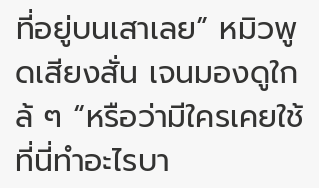ที่อยู่บนเสาเลย” หมิวพูดเสียงสั่น เจนมองดูใกล้ ๆ “หรือว่ามีใครเคยใช้ที่นี่ทำอะไรบา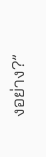งอย่าง?”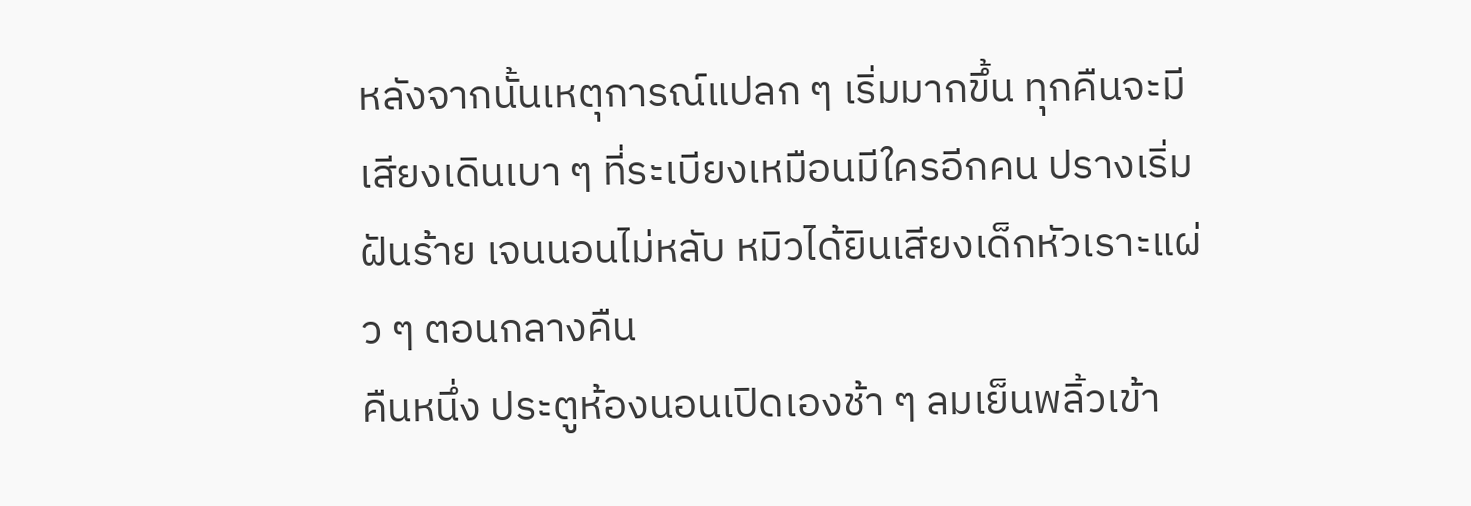หลังจากนั้นเหตุการณ์แปลก ๆ เริ่มมากขึ้น ทุกคืนจะมีเสียงเดินเบา ๆ ที่ระเบียงเหมือนมีใครอีกคน ปรางเริ่มฝันร้าย เจนนอนไม่หลับ หมิวได้ยินเสียงเด็กหัวเราะแผ่ว ๆ ตอนกลางคืน
คืนหนึ่ง ประตูห้องนอนเปิดเองช้า ๆ ลมเย็นพลิ้วเข้า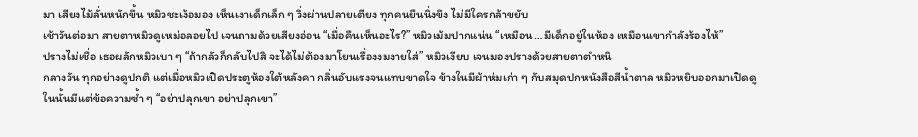มา เสียงไม้ลั่นหนักขึ้น หมิวชะเง้อมอง เห็นเงาเด็กเล็ก ๆ วิ่งผ่านปลายเตียง ทุกคนยืนนิ่งขึง ไม่มีใครกล้าขยับ
เช้าวันต่อมา สายตาหมิวดูเหม่อลอยไป เจนถามด้วยเสียงอ่อน “เมื่อคืนเห็นอะไร?” หมิวเม้มปากแน่น “เหมือน…มีเด็กอยู่ในห้อง เหมือนเขากำลังร้องไห้”
ปรางไม่เชื่อ เธอผลักหมิวเบา ๆ “ถ้ากลัวก็กลับไปสิ จะได้ไม่ต้องมาโยนเรื่องงมงายใส่” หมิวเงียบ เจนมองปรางด้วยสายตาตำหนิ
กลางวัน ทุกอย่างดูปกติ แต่เมื่อหมิวเปิดประตูห้องใต้หลังคา กลิ่นอับแรงจนแทบขาดใจ ข้างในมีผ้าห่มเก่า ๆ กับสมุดปกหนังสือสีน้ำตาล หมิวหยิบออกมาเปิดดู
ในนั้นมีแต่ข้อความซ้ำ ๆ “อย่าปลุกเขา อย่าปลุกเขา”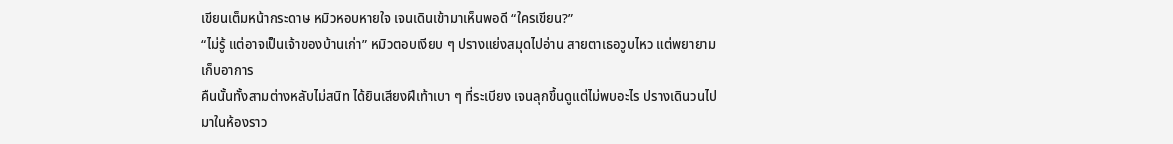เขียนเต็มหน้ากระดาษ หมิวหอบหายใจ เจนเดินเข้ามาเห็นพอดี “ใครเขียน?”
“ไม่รู้ แต่อาจเป็นเจ้าของบ้านเก่า” หมิวตอบเงียบ ๆ ปรางแย่งสมุดไปอ่าน สายตาเธอวูบไหว แต่พยายามเก็บอาการ
คืนนั้นทั้งสามต่างหลับไม่สนิท ได้ยินเสียงฝีเท้าเบา ๆ ที่ระเบียง เจนลุกขึ้นดูแต่ไม่พบอะไร ปรางเดินวนไปมาในห้องราว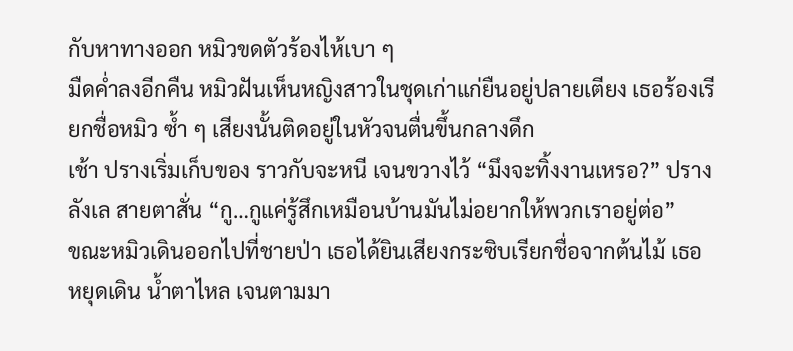กับหาทางออก หมิวขดตัวร้องไห้เบา ๆ
มืดค่ำลงอีกคืน หมิวฝันเห็นหญิงสาวในชุดเก่าแก่ยืนอยู่ปลายเตียง เธอร้องเรียกชื่อหมิว ซ้ำ ๆ เสียงนั้นติดอยู่ในหัวจนตื่นขึ้นกลางดึก
เช้า ปรางเริ่มเก็บของ ราวกับจะหนี เจนขวางไว้ “มึงจะทิ้งงานเหรอ?” ปรางลังเล สายตาสั่น “กู…กูแค่รู้สึกเหมือนบ้านมันไม่อยากให้พวกเราอยู่ต่อ”
ขณะหมิวเดินออกไปที่ชายป่า เธอได้ยินเสียงกระซิบเรียกชื่อจากต้นไม้ เธอหยุดเดิน น้ำตาไหล เจนตามมา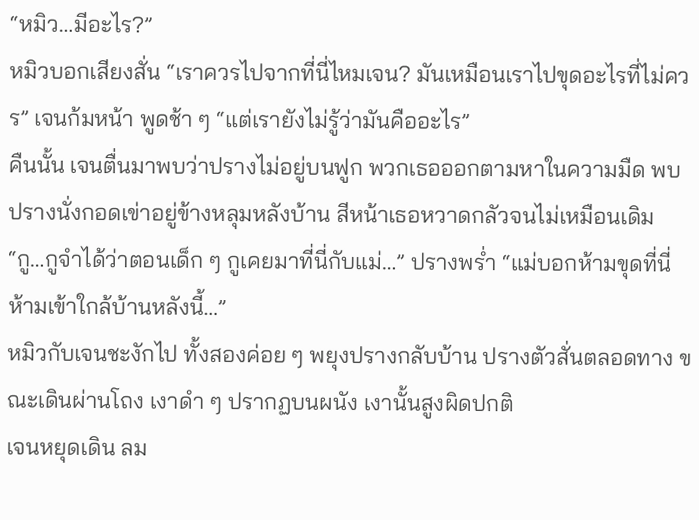“หมิว…มีอะไร?”
หมิวบอกเสียงสั่น “เราควรไปจากที่นี่ไหมเจน? มันเหมือนเราไปขุดอะไรที่ไม่ควร” เจนก้มหน้า พูดช้า ๆ “แต่เรายังไม่รู้ว่ามันคืออะไร”
คืนนั้น เจนตื่นมาพบว่าปรางไม่อยู่บนฟูก พวกเธอออกตามหาในความมืด พบปรางนั่งกอดเข่าอยู่ข้างหลุมหลังบ้าน สีหน้าเธอหวาดกลัวจนไม่เหมือนเดิม
“กู…กูจำได้ว่าตอนเด็ก ๆ กูเคยมาที่นี่กับแม่…” ปรางพร่ำ “แม่บอกห้ามขุดที่นี่ ห้ามเข้าใกล้บ้านหลังนี้…”
หมิวกับเจนชะงักไป ทั้งสองค่อย ๆ พยุงปรางกลับบ้าน ปรางตัวสั่นตลอดทาง ขณะเดินผ่านโถง เงาดำ ๆ ปรากฏบนผนัง เงานั้นสูงผิดปกติ
เจนหยุดเดิน ลม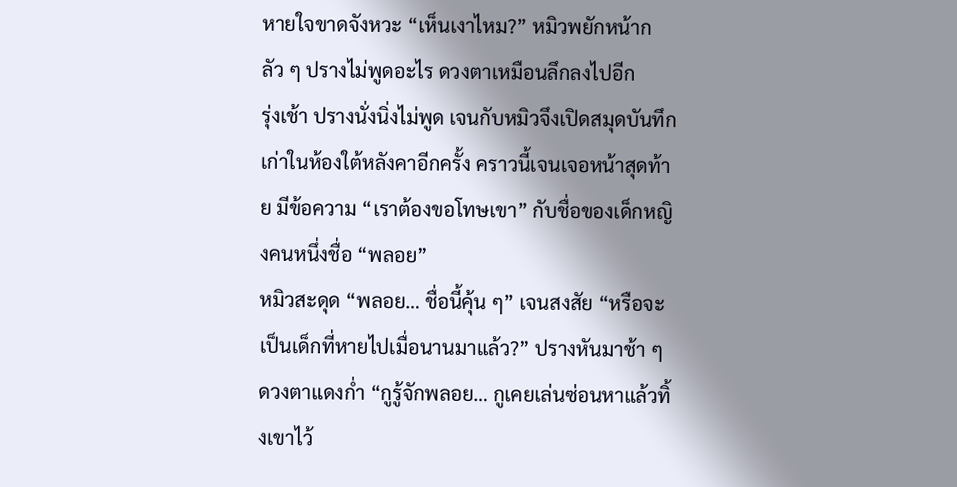หายใจขาดจังหวะ “เห็นเงาไหม?” หมิวพยักหน้ากลัว ๆ ปรางไม่พูดอะไร ดวงตาเหมือนลึกลงไปอีก
รุ่งเช้า ปรางนั่งนิ่งไม่พูด เจนกับหมิวจึงเปิดสมุดบันทึกเก่าในห้องใต้หลังคาอีกครั้ง คราวนี้เจนเจอหน้าสุดท้าย มีข้อความ “เราต้องขอโทษเขา” กับชื่อของเด็กหญิงคนหนึ่งชื่อ “พลอย”
หมิวสะดุด “พลอย… ชื่อนี้คุ้น ๆ” เจนสงสัย “หรือจะเป็นเด็กที่หายไปเมื่อนานมาแล้ว?” ปรางหันมาช้า ๆ ดวงตาแดงก่ำ “กูรู้จักพลอย… กูเคยเล่นซ่อนหาแล้วทิ้งเขาไว้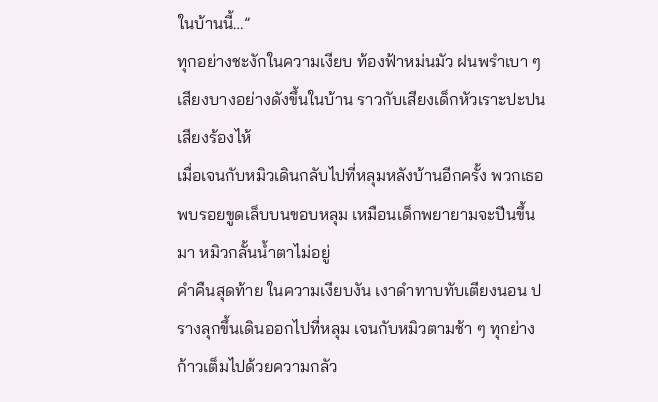ในบ้านนี้…”
ทุกอย่างชะงักในความเงียบ ท้องฟ้าหม่นมัว ฝนพรำเบา ๆ เสียงบางอย่างดังขึ้นในบ้าน ราวกับเสียงเด็กหัวเราะปะปนเสียงร้องไห้
เมื่อเจนกับหมิวเดินกลับไปที่หลุมหลังบ้านอีกครั้ง พวกเธอพบรอยขูดเล็บบนขอบหลุม เหมือนเด็กพยายามจะปีนขึ้นมา หมิวกลั้นน้ำตาไม่อยู่
คำคืนสุดท้าย ในความเงียบงัน เงาดำทาบทับเตียงนอน ปรางลุกขึ้นเดินออกไปที่หลุม เจนกับหมิวตามช้า ๆ ทุกย่างก้าวเต็มไปด้วยความกลัว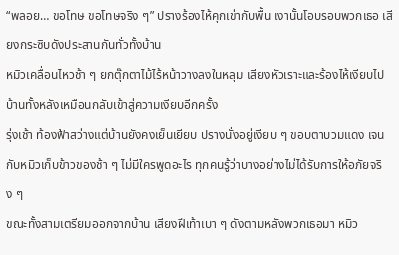“พลอย… ขอโทษ ขอโทษจริง ๆ” ปรางร้องไห้คุกเข่ากับพื้น เงานั้นโอบรอบพวกเธอ เสียงกระซิบดังประสานกันทั่วทั้งบ้าน
หมิวเคลื่อนไหวช้า ๆ ยกตุ๊กตาไม้ไร้หน้าวางลงในหลุม เสียงหัวเราะและร้องไห้เงียบไป บ้านทั้งหลังเหมือนกลับเข้าสู่ความเงียบอีกครั้ง
รุ่งเช้า ท้องฟ้าสว่างแต่บ้านยังคงเย็นเยียบ ปรางนั่งอยู่เงียบ ๆ ขอบตาบวมแดง เจนกับหมิวเก็บข้าวของช้า ๆ ไม่มีใครพูดอะไร ทุกคนรู้ว่าบางอย่างไม่ได้รับการให้อภัยจริง ๆ
ขณะทั้งสามเตรียมออกจากบ้าน เสียงฝีเท้าเบา ๆ ดังตามหลังพวกเธอมา หมิว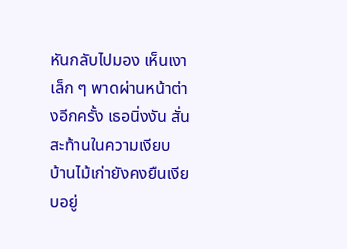หันกลับไปมอง เห็นเงาเล็ก ๆ พาดผ่านหน้าต่างอีกครั้ง เธอนิ่งงัน สั่นสะท้านในความเงียบ
บ้านไม้เก่ายังคงยืนเงียบอยู่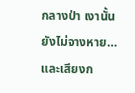กลางป่า เงานั้นยังไม่จางหาย… และเสียงก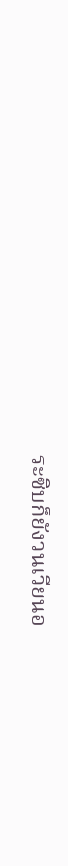ระซิบก็ยังวนเวียนอ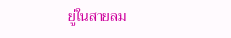ยู่ในสายลม